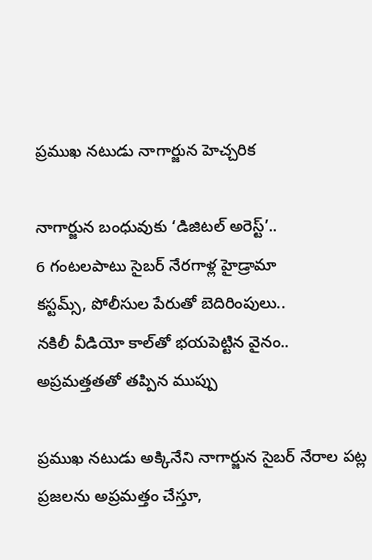ప్ర‌ముఖ న‌టుడు నాగార్జున హెచ్చరిక

నాగార్జున బంధువుకు ‘డిజిటల్ అరెస్ట్‌’..
6 గంటలపాటు సైబర్‌ నేరగాళ్ల హైడ్రామా
కస్టమ్స్‌, పోలీసుల పేరుతో బెదిరింపులు..
నకిలీ వీడియో కాల్‌తో భయపెట్టిన వైనం..
అప్రమత్తతతో తప్పిన ముప్పు

ప్రముఖ నటుడు అక్కినేని నాగార్జున సైబర్‌ నేరాల పట్ల ప్రజలను అప్రమత్తం చేస్తూ,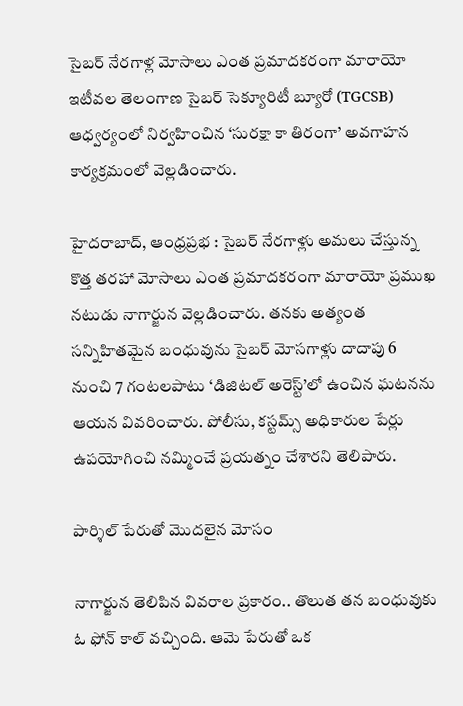సైబర్‌ నేరగాళ్ల మోసాలు ఎంత ప్రమాదకరంగా మారాయో ఇటీవల తెలంగాణ సైబర్ సెక్యూరిటీ బ్యూరో (TGCSB) ఆధ్వర్యంలో నిర్వహించిన ‘సురక్షా కా తిరంగా’ అవగాహన కార్యక్రమంలో వెల్లడించారు.

హైదరాబాద్‌, ఆంధ్ర‌ప్ర‌భ : సైబర్‌ నేరగాళ్లు అమలు చేస్తున్న కొత్త తరహా మోసాలు ఎంత ప్రమాదకరంగా మారాయో ప్రముఖ నటుడు నాగార్జున వెల్లడించారు. తనకు అత్యంత సన్నిహితమైన బంధువును సైబర్‌ మోసగాళ్లు దాదాపు 6 నుంచి 7 గంటలపాటు ‘డిజిటల్‌ అరెస్ట్‌’లో ఉంచిన ఘటనను ఆయన వివరించారు. పోలీసు, కస్టమ్స్‌ అధికారుల పేర్లు ఉపయోగించి నమ్మించే ప్రయత్నం చేశారని తెలిపారు.

పార్శిల్‌ పేరుతో మొదలైన మోసం

నాగార్జున తెలిపిన వివరాల ప్రకారం.. తొలుత తన బంధువుకు ఓ ఫోన్‌ కాల్‌ వచ్చింది. ఆమె పేరుతో ఒక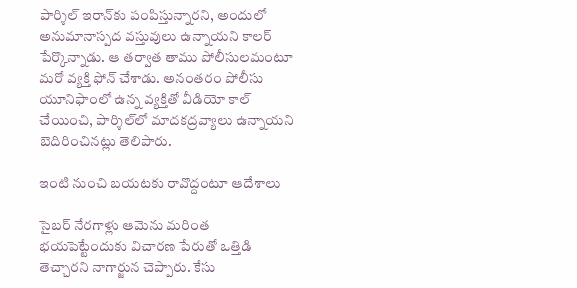పార్శిల్‌ ఇరాన్‌కు పంపిస్తున్నారని, అందులో అనుమానాస్పద వస్తువులు ఉన్నాయని కాలర్‌ పేర్కొన్నాడు. ఆ తర్వాత తాము పోలీసులమంటూ మరో వ్యక్తి ఫోన్‌ చేశాడు. అనంతరం పోలీసు యూనిఫాంలో ఉన్న వ్యక్తితో వీడియో కాల్‌ చేయించి, పార్శిల్‌లో మాదకద్రవ్యాలు ఉన్నాయని బెదిరించినట్లు తెలిపారు.

ఇంటి నుంచి బయటకు రావొద్దంటూ ఆదేశాలు

సైబర్‌ నేరగాళ్లు ఆమెను మరింత భయపెట్టేందుకు విచారణ పేరుతో ఒత్తిడి తెచ్చారని నాగార్జున చెప్పారు. కేసు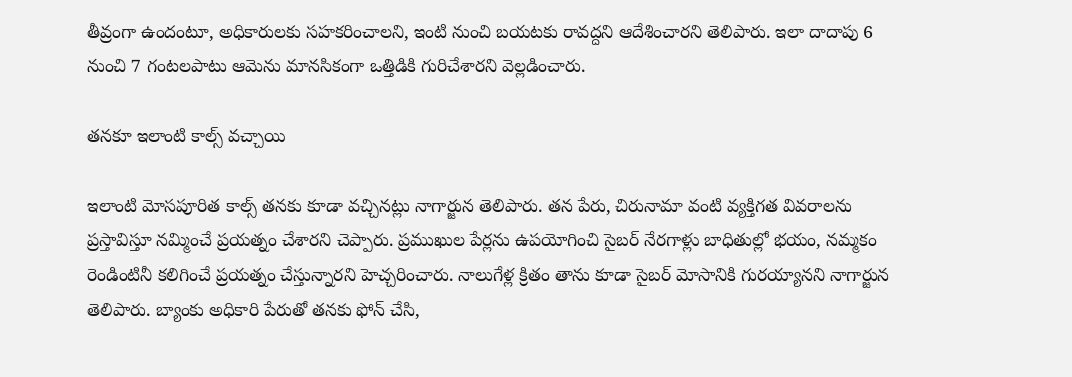తీవ్రంగా ఉందంటూ, అధికారులకు సహకరించాలని, ఇంటి నుంచి బయటకు రావద్దని ఆదేశించారని తెలిపారు. ఇలా దాదాపు 6 నుంచి 7 గంటలపాటు ఆమెను మానసికంగా ఒత్తిడికి గురిచేశారని వెల్లడించారు.

తనకూ ఇలాంటి కాల్స్‌ వచ్చాయి

ఇలాంటి మోసపూరిత కాల్స్‌ తనకు కూడా వచ్చినట్లు నాగార్జున తెలిపారు. తన పేరు, చిరునామా వంటి వ్యక్తిగత వివరాలను ప్రస్తావిస్తూ నమ్మించే ప్రయత్నం చేశారని చెప్పారు. ప్రముఖుల పేర్లను ఉపయోగించి సైబర్‌ నేరగాళ్లు బాధితుల్లో భయం, నమ్మకం రెండింటినీ కలిగించే ప్రయత్నం చేస్తున్నారని హెచ్చరించారు. నాలుగేళ్ల క్రితం తాను కూడా సైబర్ మోసానికి గురయ్యానని నాగార్జున తెలిపారు. బ్యాంకు అధికారి పేరుతో తనకు ఫోన్ చేసి,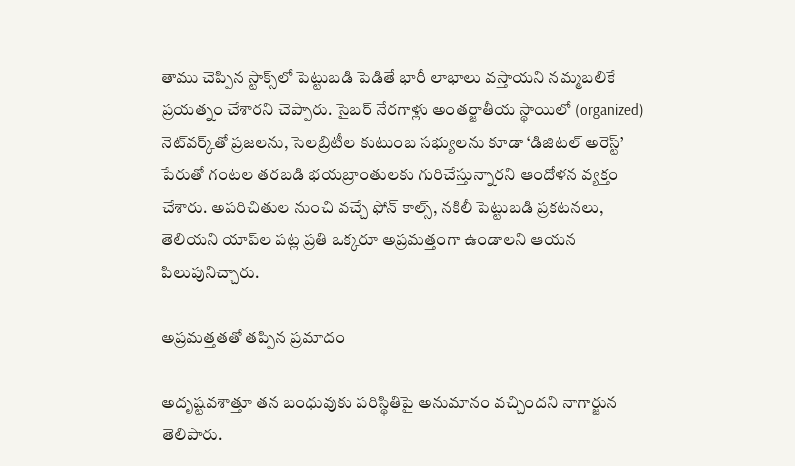తాము చెప్పిన స్టాక్స్‌లో పెట్టుబడి పెడితే భారీ లాభాలు వస్తాయని నమ్మబలికే ప్రయత్నం చేశారని చెప్పారు. సైబర్ నేరగాళ్లు అంతర్జాతీయ స్థాయిలో (organized) నెట్‌వర్క్‌తో ప్రజలను, సెలబ్రిటీల కుటుంబ సభ్యులను కూడా ‘డిజిటల్ అరెస్ట్’ పేరుతో గంటల తరబడి భయబ్రాంతులకు గురిచేస్తున్నారని ఆందోళన వ్యక్తం చేశారు. అపరిచితుల నుంచి వచ్చే ఫోన్ కాల్స్, నకిలీ పెట్టుబడి ప్రకటనలు, తెలియని యాప్‌ల పట్ల ప్రతి ఒక్కరూ అప్రమత్తంగా ఉండాలని ఆయన పిలుపునిచ్చారు.

అప్రమత్తతతో తప్పిన ప్రమాదం

అదృష్టవశాత్తూ తన బంధువుకు పరిస్థితిపై అనుమానం వచ్చిందని నాగార్జున తెలిపారు.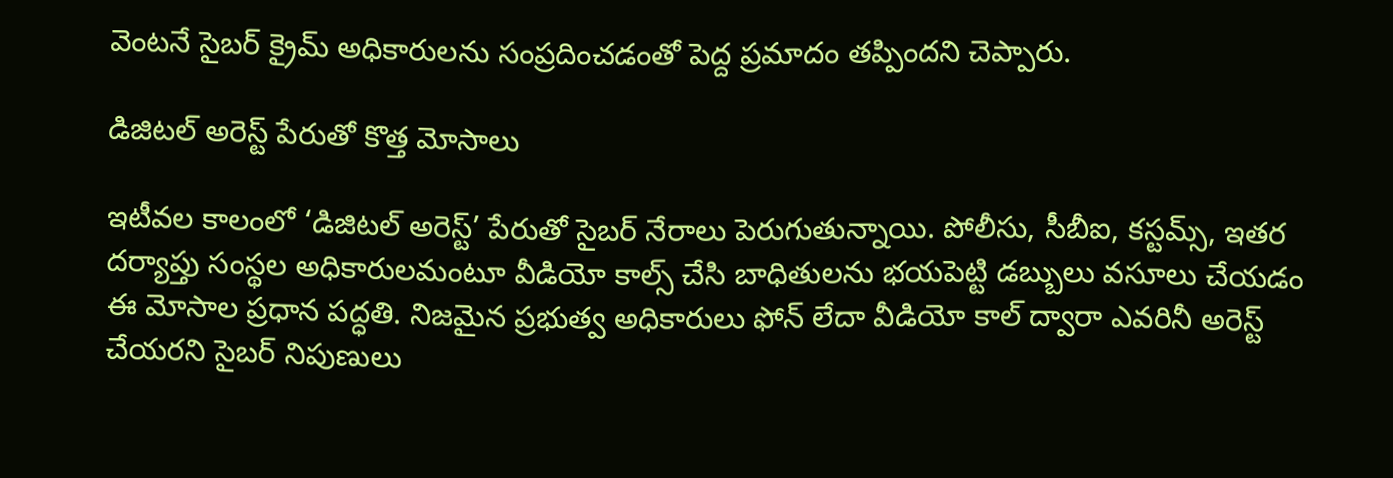వెంటనే సైబర్‌ క్రైమ్‌ అధికారులను సంప్రదించడంతో పెద్ద ప్రమాదం తప్పిందని చెప్పారు.

డిజిటల్‌ అరెస్ట్‌ పేరుతో కొత్త మోసాలు

ఇటీవల కాలంలో ‘డిజిటల్‌ అరెస్ట్‌’ పేరుతో సైబర్‌ నేరాలు పెరుగుతున్నాయి. పోలీసు, సీబీఐ, కస్టమ్స్‌, ఇతర దర్యాప్తు సంస్థల అధికారులమంటూ వీడియో కాల్స్‌ చేసి బాధితులను భయపెట్టి డబ్బులు వసూలు చేయడం ఈ మోసాల ప్రధాన పద్ధతి. నిజమైన ప్రభుత్వ అధికారులు ఫోన్‌ లేదా వీడియో కాల్‌ ద్వారా ఎవరినీ అరెస్ట్‌ చేయరని సైబర్‌ నిపుణులు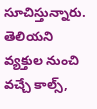సూచిస్తున్నారు. తెలియని వ్యక్తుల నుంచి వచ్చే కాల్స్‌,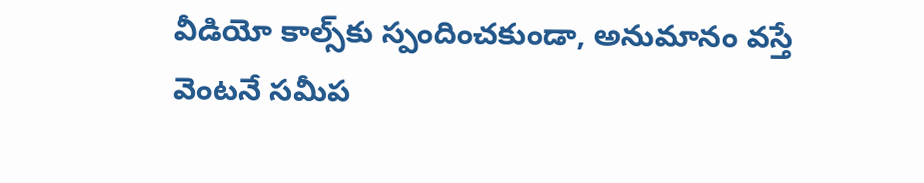వీడియో కాల్స్‌కు స్పందించకుండా, అనుమానం వస్తే వెంటనే సమీప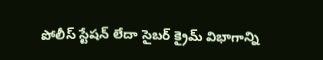పోలీస్‌ స్టేషన్‌ లేదా సైబర్‌ క్రైమ్‌ విభాగాన్ని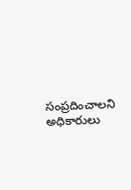సంప్రదించాలని అధికారులు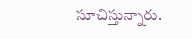సూచిస్తున్నారు.